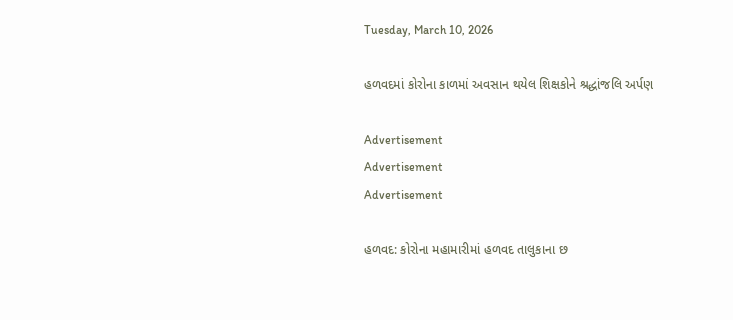Tuesday, March 10, 2026

હળવદમાં કોરોના કાળમાં અવસાન થયેલ શિક્ષકોને શ્રદ્ધાંજલિ અર્પણ

Advertisement
Advertisement
Advertisement

હળવદ: કોરોના મહામારીમાં હળવદ તાલુકાના છ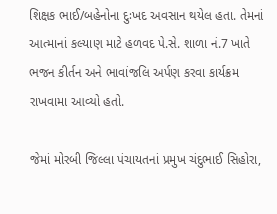શિક્ષક ભાઈ/બહેનોના દુઃખદ અવસાન થયેલ હતા. તેમનાં આત્માનાં કલ્યાણ માટે હળવદ પે.સે. શાળા નં.7 ખાતે ભજન કીર્તન અને ભાવાંજલિ અર્પણ કરવા કાર્યક્રમ રાખવામા આવ્યો હતો.

જેમાં મોરબી જિલ્લા પંચાયતનાં પ્રમુખ ચંદુભાઈ સિહોરા,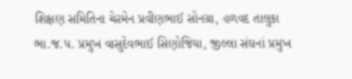શિક્ષણ સમિતિના ચેરમેન પ્રવીણભાઈ સોનગ્રા, હળવદ તાલુકા ભા.જ.પ. પ્રમુખ વાસુદેવભાઈ સિણોજિયા, જીલ્લા સંઘનાં પ્રમુખ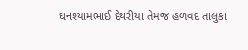ઘનશ્યામભાઈ દેથરીયા તેમજ હળવદ તાલુકા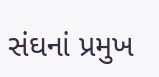સંઘનાં પ્રમુખ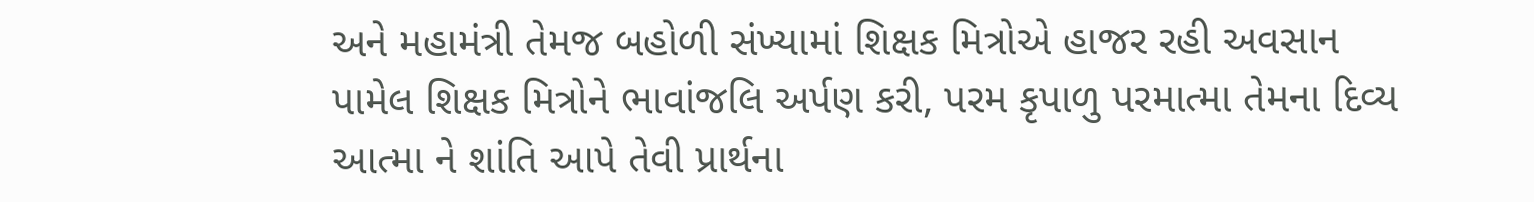અને મહામંત્રી તેમજ બહોળી સંખ્યામાં શિક્ષક મિત્રોએ હાજર રહી અવસાન પામેલ શિક્ષક મિત્રોને ભાવાંજલિ અર્પણ કરી, પરમ કૃપાળુ પરમાત્મા તેમના દિવ્ય આત્મા ને શાંતિ આપે તેવી પ્રાર્થના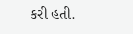કરી હતી.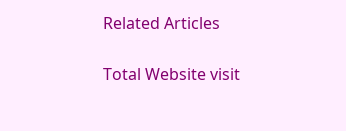Related Articles

Total Website visit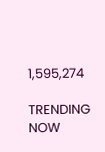1,595,274

TRENDING NOW